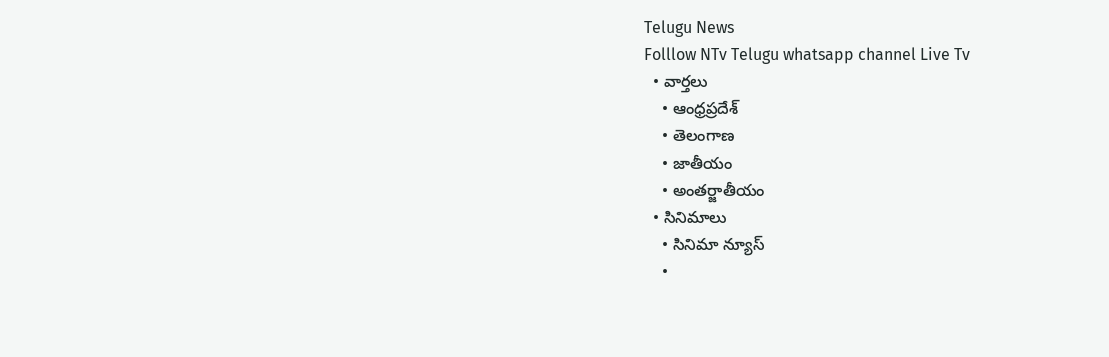Telugu News
Folllow NTv Telugu whatsapp channel Live Tv
  • వార్తలు
    • ఆంధ్రప్రదేశ్
    • తెలంగాణ
    • జాతీయం
    • అంతర్జాతీయం
  • సినిమాలు
    • సినిమా న్యూస్
    •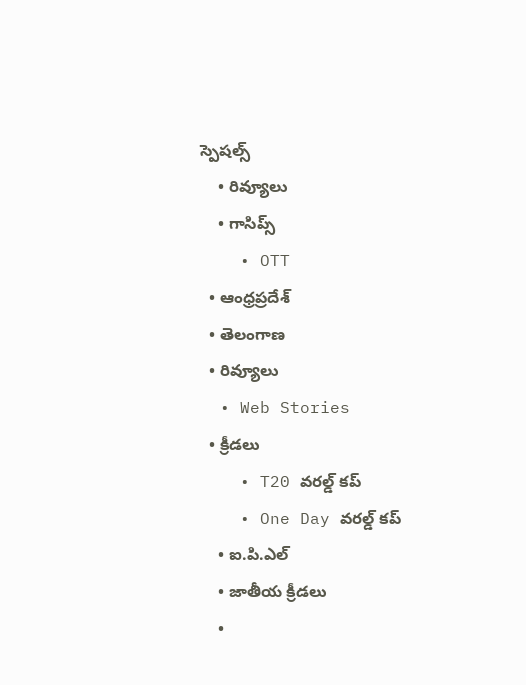స్పెషల్స్
    • రివ్యూలు
    • గాసిప్స్
    • OTT
  • ఆంధ్రప్రదేశ్
  • తెలంగాణ
  • రివ్యూలు
  • Web Stories
  • క్రీడలు
    • T20 వరల్డ్ కప్
    • One Day వరల్డ్ కప్
    • ఐ.పి.ఎల్
    • జాతీయ క్రీడలు
    •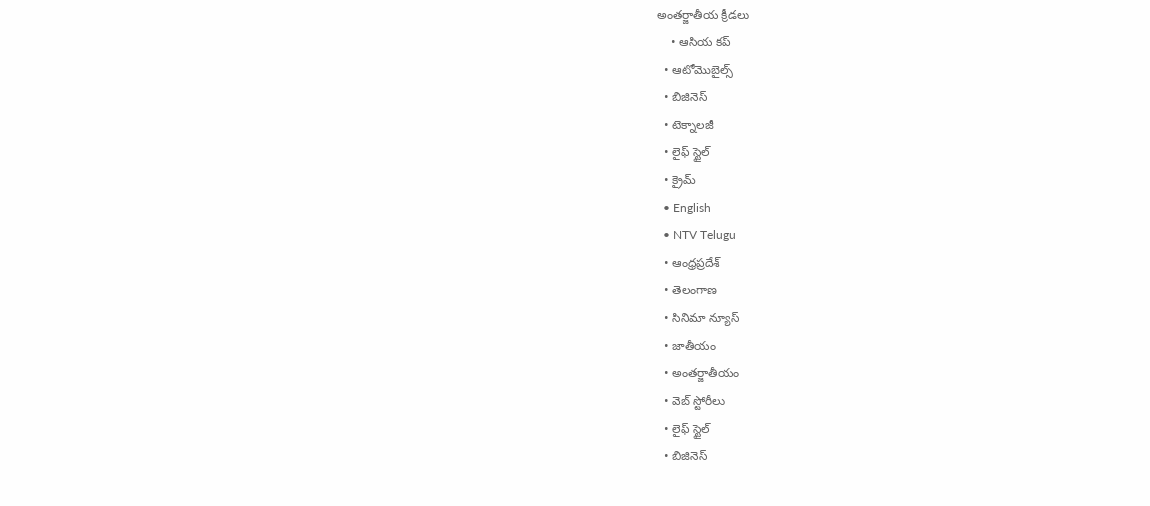అంతర్జాతీయ క్రీడలు
    • ఆసియ కప్
  • ఆటోమొబైల్స్
  • బిజినెస్‌
  • టెక్నాలజీ
  • లైఫ్ స్టైల్
  • క్రైమ్
  • English
  • NTV Telugu
  • ఆంధ్రప్రదేశ్
  • తెలంగాణ
  • సినిమా న్యూస్
  • జాతీయం
  • అంతర్జాతీయం
  • వెబ్ స్టోరీలు
  • లైఫ్ స్టైల్
  • బిజినెస్‌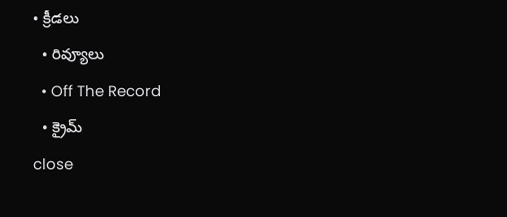• క్రీడలు
  • రివ్యూలు
  • Off The Record
  • క్రైమ్
close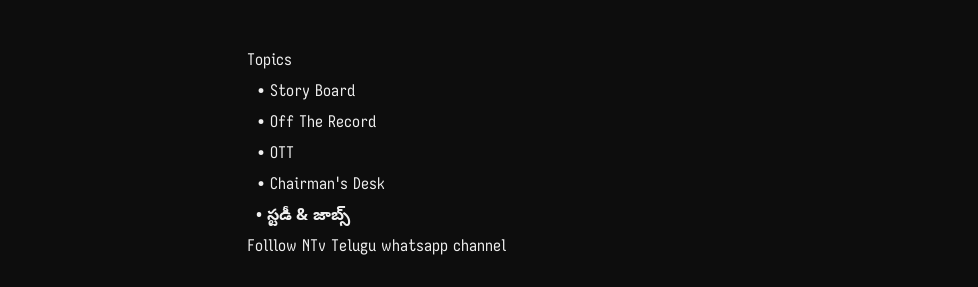Topics
  • Story Board
  • Off The Record
  • OTT
  • Chairman's Desk
  • స్టడీ & జాబ్స్
Folllow NTv Telugu whatsapp channel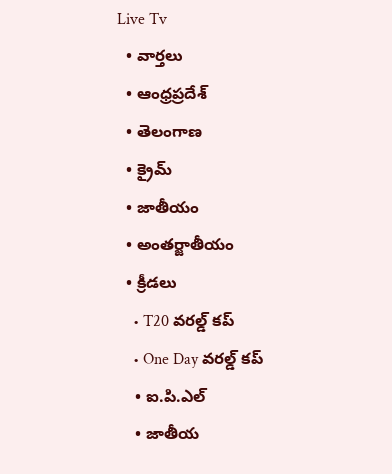Live Tv
  • వార్తలు
  • ఆంధ్రప్రదేశ్
  • తెలంగాణ
  • క్రైమ్
  • జాతీయం
  • అంతర్జాతీయం
  • క్రీడలు
    • T20 వరల్డ్ కప్
    • One Day వరల్డ్ కప్
    • ఐ.పి.ఎల్
    • జాతీయ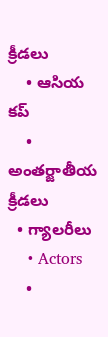క్రీడలు
    • ఆసియ కప్
    • అంతర్జాతీయ క్రీడలు
  • గ్యాలరీలు
    • Actors
    •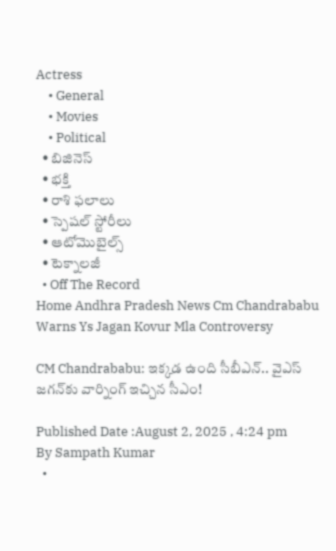Actress
    • General
    • Movies
    • Political
  • బిజినెస్‌
  • భక్తి
  • రాశి ఫలాలు
  • స్పెషల్‌ స్టోరీలు
  • ఆటోమొబైల్స్
  • టెక్నాలజీ
  • Off The Record
Home Andhra Pradesh News Cm Chandrababu Warns Ys Jagan Kovur Mla Controversy

CM Chandrababu: ఇక్కడ ఉంది సీబీఎన్.. వైఎస్ జగన్‌కు వార్నింగ్ ఇచ్చిన సీఎం!

Published Date :August 2, 2025 , 4:24 pm
By Sampath Kumar
  •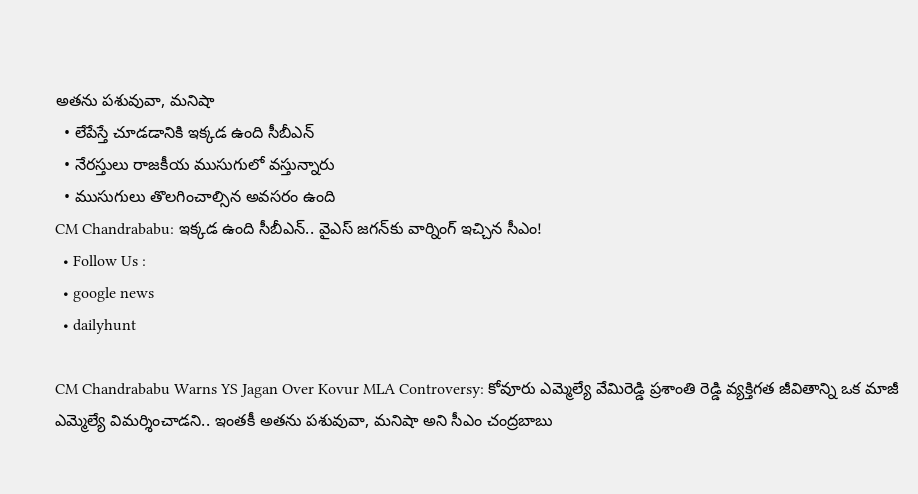అతను పశువువా, మనిషా
  • లేపేస్తే చూడడానికి ఇక్కడ ఉంది సీబీఎన్
  • నేరస్తులు రాజకీయ ముసుగులో వస్తున్నారు
  • ముసుగులు తొలగించాల్సిన అవసరం ఉంది
CM Chandrababu: ఇక్కడ ఉంది సీబీఎన్.. వైఎస్ జగన్‌కు వార్నింగ్ ఇచ్చిన సీఎం!
  • Follow Us :
  • google news
  • dailyhunt

CM Chandrababu Warns YS Jagan Over Kovur MLA Controversy: కోవూరు ఎమ్మెల్యే వేమిరెడ్డి ప్రశాంతి రెడ్డి వ్యక్తిగత జీవితాన్ని ఒక మాజీ ఎమ్మెల్యే విమర్శించాడని.. ఇంతకీ అతను పశువువా, మనిషా అని సీఎం చంద్రబాబు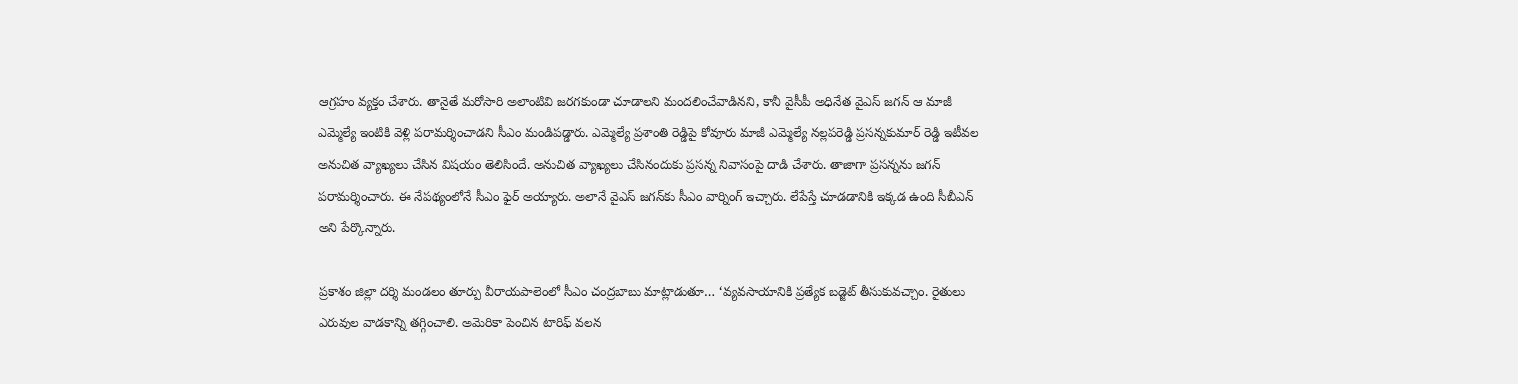ఆగ్రహం వ్యక్తం చేశారు. తానైతే మరోసారి అలాంటివి జరగకుండా చూడాలని మందలించేవాడినని, కానీ వైసీపీ అధినేత వైఎస్ జగన్ ఆ మాజీ ఎమ్మెల్యే ఇంటికి వెళ్లి పరామర్శించాడని సీఎం మండిపడ్డారు. ఎమ్మెల్యే ప్రశాంతి రెడ్డిపై కోవూరు మాజీ ఎమ్మెల్యే నల్లపరెడ్డి ప్రసన్నకుమార్‌ రెడ్డి ఇటీవల అనుచిత వ్యాఖ్యలు చేసిన విషయం తెలిసిందే. అనుచిత వ్యాఖ్యలు చేసినందుకు ప్రసన్న నివాసంపై దాడి చేశారు. తాజాగా ప్రసన్నను జగన్ పరామర్శించారు. ఈ నేపథ్యంలోనే సీఎం ఫైర్ అయ్యారు. అలానే వైఎస్ జగన్‌కు సీఎం వార్నింగ్ ఇచ్చారు. లేపేస్తే చూడడానికి ఇక్కడ ఉంది సీబీఎన్ అని పేర్కొన్నారు.

ప్రకాశం జిల్లా దర్శి మండలం తూర్పు వీరాయపాలెంలో సీఎం చంద్రబాబు మాట్లాడుతూ… ‘వ్యవసాయానికి ప్రత్యేక బడ్జెట్ తీసుకువచ్చాం. రైతులు ఎరువుల వాడకాన్ని తగ్గించాలి. అమెరికా పెంచిన టారిఫ్ వలన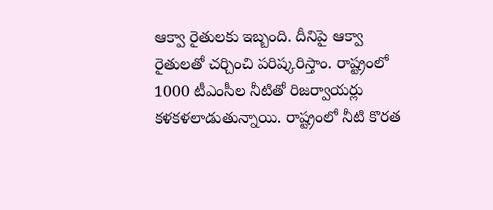ఆక్వా రైతులకు ఇబ్బంది. దీనిపై ఆక్వా రైతులతో చర్చించి పరిష్కరిస్తాం. రాష్ట్రంలో 1000 టీఎంసీల నీటితో రిజర్వాయర్లు కళకళలాడుతున్నాయి. రాష్ట్రంలో నీటి కొరత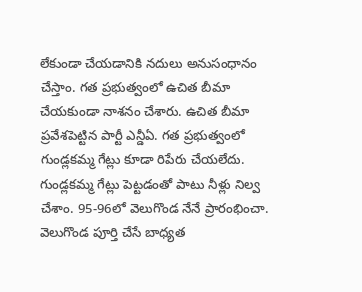లేకుండా చేయడానికి నదులు అనుసంధానం చేస్తాం. గత ప్రభుత్వంలో ఉచిత బీమా చేయకుండా నాశనం చేశారు. ఉచిత బీమా ప్రవేశపెట్టిన పార్టీ ఎన్డీఏ. గత ప్రభుత్వంలో గుండ్లకమ్మ గేట్లు కూడా రిపేరు చేయలేదు. గుండ్లకమ్మ గేట్లు పెట్టడంతో పాటు నీళ్లు నిల్వ చేశాం. 95-96లో వెలుగొండ నేనే ప్రారంభించా. వెలుగొండ పూర్తి చేసే బాధ్యత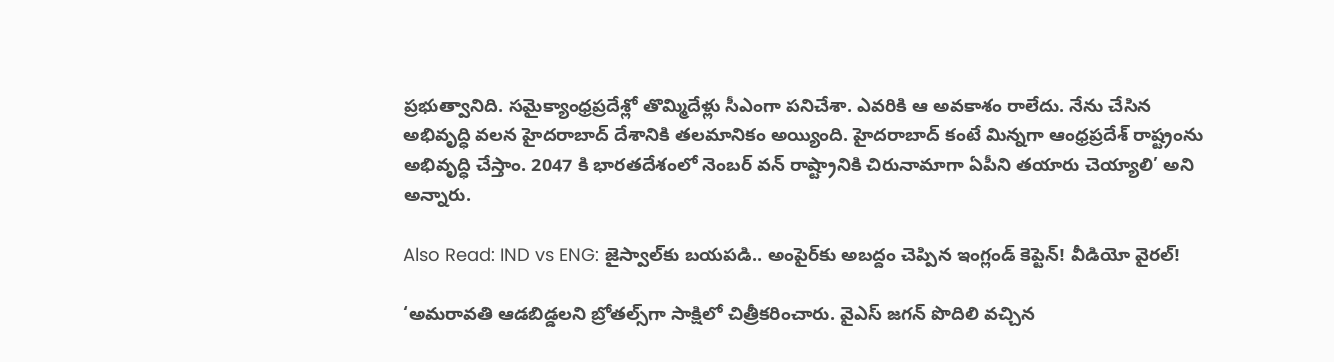ప్రభుత్వానిది. సమైక్యాంధ్రప్రదేశ్లో తొమ్మిదేళ్లు సీఎంగా పనిచేశా. ఎవరికి ఆ అవకాశం రాలేదు. నేను చేసిన అభివృద్ధి వలన హైదరాబాద్ దేశానికి తలమానికం అయ్యింది. హైదరాబాద్ కంటే మిన్నగా ఆంధ్రప్రదేశ్ రాష్ట్రంను అభివృద్ధి చేస్తాం. 2047 కి భారతదేశంలో నెంబర్ వన్ రాష్ట్రానికి చిరునామాగా ఏపీని తయారు చెయ్యాలి’ అని అన్నారు.

Also Read: IND vs ENG: జైస్వాల్‌కు బయపడి.. అంపైర్‌కు అబద్దం చెప్పిన ఇంగ్లండ్ కెప్టెన్! వీడియో వైరల్!

‘అమరావతి ఆడబిడ్డలని బ్రోతల్స్‌గా సాక్షిలో చిత్రీకరించారు. వైఎస్ జగన్ పొదిలి వచ్చిన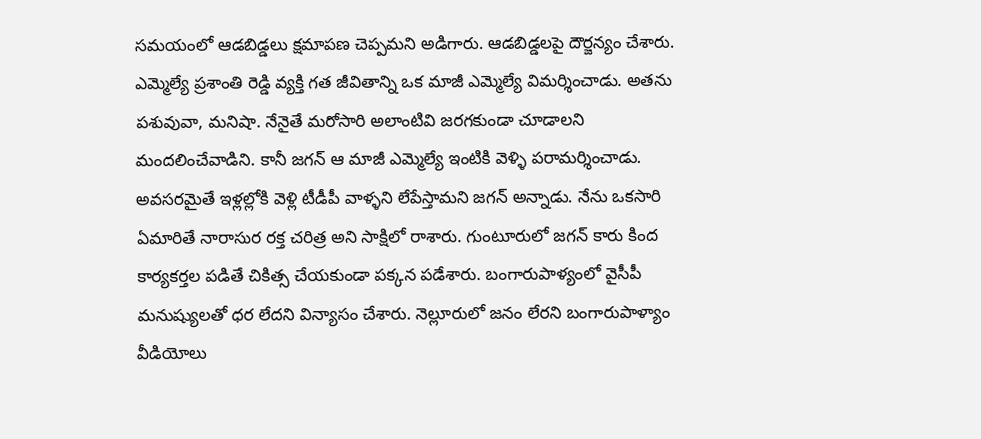సమయంలో ఆడబిడ్డలు క్షమాపణ చెప్పమని అడిగారు. ఆడబిడ్డలపై దౌర్జన్యం చేశారు. ఎమ్మెల్యే ప్రశాంతి రెడ్డి వ్యక్తి గత జీవితాన్ని ఒక మాజీ ఎమ్మెల్యే విమర్శించాడు. అతను పశువువా, మనిషా. నేనైతే మరోసారి అలాంటివి జరగకుండా చూడాలని మందలించేవాడిని. కానీ జగన్ ఆ మాజీ ఎమ్మెల్యే ఇంటికి వెళ్ళి పరామర్శించాడు. అవసరమైతే ఇళ్లల్లోకి వెళ్లి టీడీపీ వాళ్ళని లేపేస్తామని జగన్ అన్నాడు. నేను ఒకసారి ఏమారితే నారాసుర రక్త చరిత్ర అని సాక్షిలో రాశారు. గుంటూరులో జగన్ కారు కింద కార్యకర్తల పడితే చికిత్స చేయకుండా పక్కన పడేశారు. బంగారుపాళ్యంలో వైసీపీ మనుష్యులతో ధర లేదని విన్యాసం చేశారు. నెల్లూరులో జనం లేరని బంగారుపాళ్యాం వీడియోలు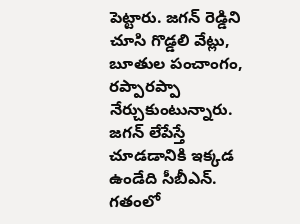పెట్టారు. జగన్ రెడ్డిని చూసి గొడ్డలి వేట్లు, బూతుల పంచాంగం, రప్పారప్పా నేర్చుకుంటున్నారు. జగన్ లేపేస్తే చూడడానికి ఇక్కడ ఉండేది సీబీఎన్. గతంలో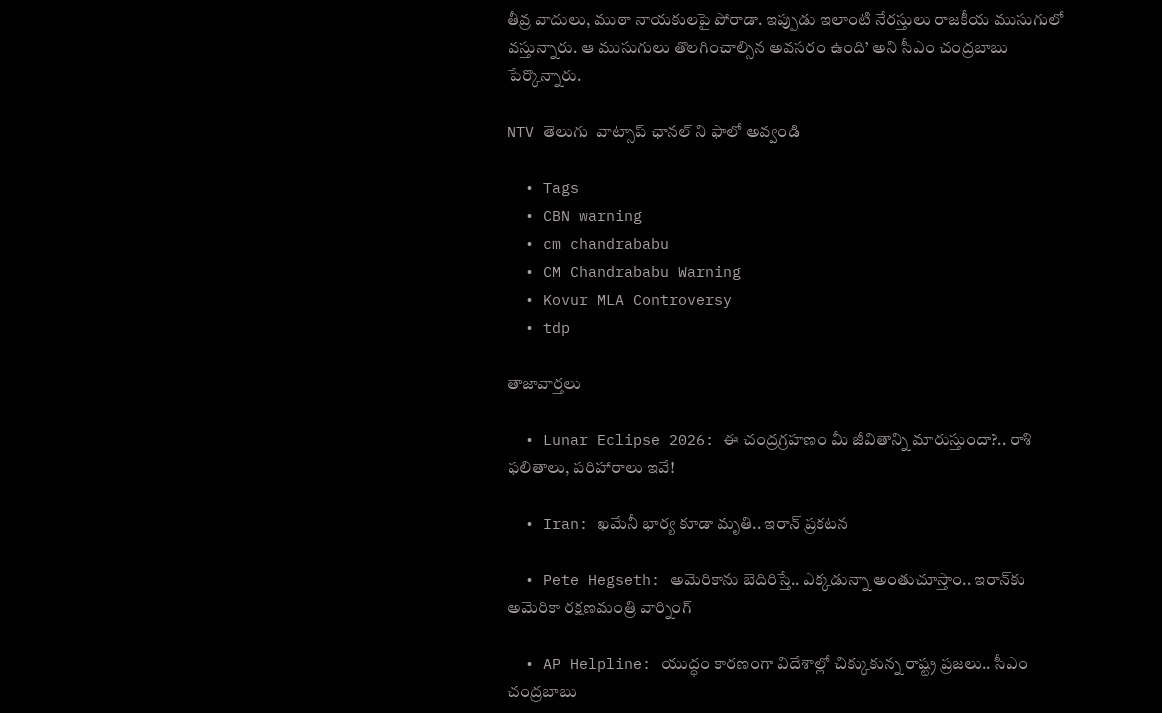తీవ్ర వాదులు, ముఠా నాయకులపై పోరాడా. ఇప్పుడు ఇలాంటి నేరస్తులు రాజకీయ ముసుగులో వస్తున్నారు. ఆ ముసుగులు తొలగించాల్సిన అవసరం ఉంది’ అని సీఎం చంద్రబాబు పేర్కొన్నారు.

NTV తెలుగు  వాట్సాప్ ఛానల్ ని ఫాలో అవ్వండి

  • Tags
  • CBN warning
  • cm chandrababu
  • CM Chandrababu Warning
  • Kovur MLA Controversy
  • tdp

తాజావార్తలు

  • Lunar Eclipse 2026: ఈ చంద్రగ్రహణం మీ జీవితాన్ని మారుస్తుందా?.. రాశి ఫలితాలు, పరిహారాలు ఇవే!

  • Iran: ఖమేనీ భార్య కూడా మృతి.. ఇరాన్ ప్రకటన

  • Pete Hegseth: అమెరికాను బెదిరిస్తే.. ఎక్కడున్నా అంతుచూస్తాం.. ఇరాన్‌కు అమెరికా రక్షణమంత్రి వార్నింగ్

  • AP Helpline: యుద్ధం కారణంగా విదేశాల్లో చిక్కుకున్న రాష్ట్ర ప్రజలు.. సీఎం చంద్రబాబు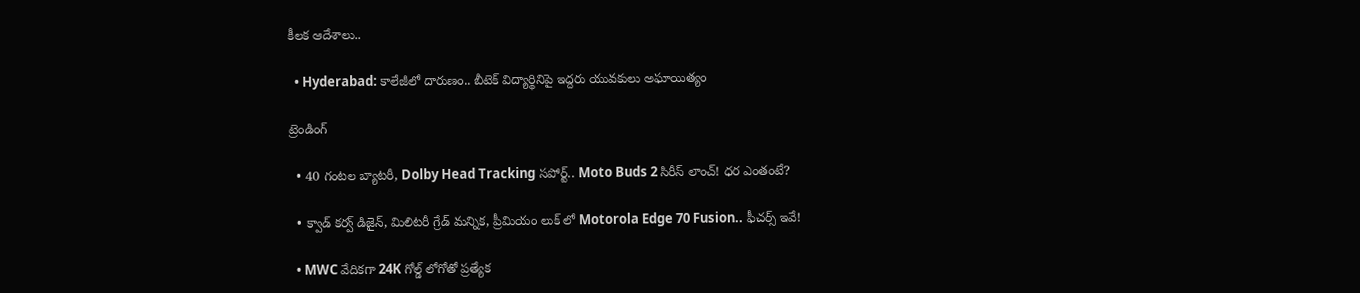కీలక ఆదేశాలు..

  • Hyderabad: కాలేజీలో దారుణం.. బీటెక్ విద్యార్థినిపై ఇద్దరు యువకులు అఘాయిత్యం

ట్రెండింగ్‌

  • 40 గంటల బ్యాటరీ, Dolby Head Tracking సపోర్ట్.. Moto Buds 2 సిరీస్ లాంచ్! ధర ఎంతంటే?

  • క్వాడ్ కర్వ్ డిజైన్, మిలిటరీ గ్రేడ్ మన్నిక, ప్రీమియం లుక్ లో Motorola Edge 70 Fusion.. ఫీచర్స్ ఇవే!

  • MWC వేదికగా 24K గోల్డ్ లోగోతో ప్రత్యేక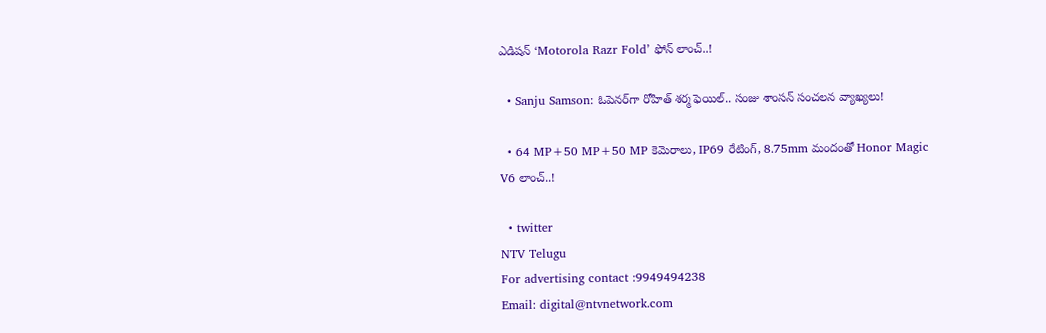ఎడిషన్ ‘Motorola Razr Fold’ ఫోన్ లాంచ్..!

  • Sanju Samson: ఓపెనర్‌గా రోహిత్ శర్మ ఫెయిల్.. సంజు శాంసన్ సంచలన వ్యాఖ్యలు!

  • 64 MP+50 MP+50 MP కెమెరాలు, IP69 రేటింగ్, 8.75mm మందంతో Honor Magic V6 లాంచ్..!

  • twitter
NTV Telugu
For advertising contact :9949494238
Email: digital@ntvnetwork.com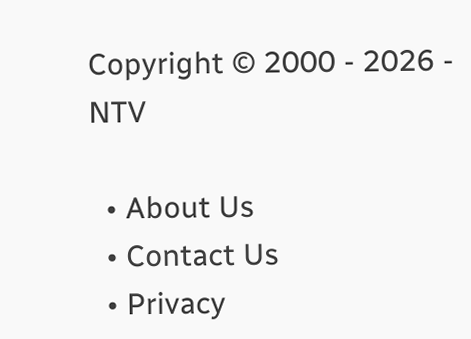Copyright © 2000 - 2026 - NTV

  • About Us
  • Contact Us
  • Privacy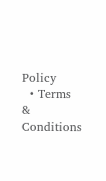Policy
  • Terms & Conditions